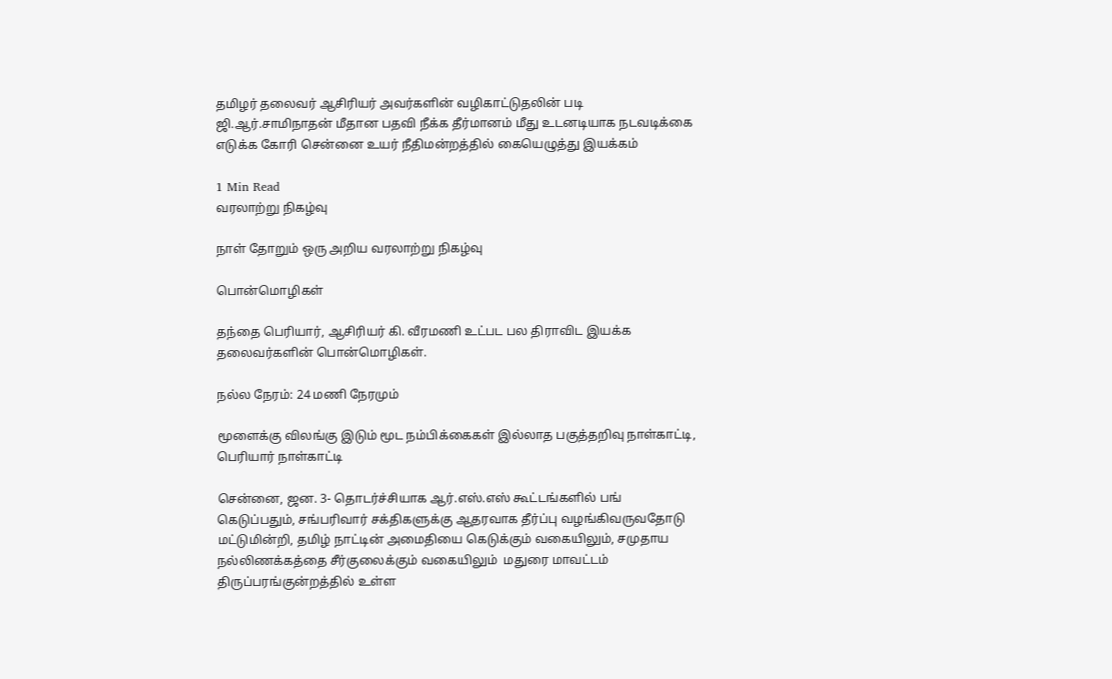தமிழர் தலைவர் ஆசிரியர் அவர்களின் வழிகாட்டுதலின் படி ஜி.ஆர்.சாமிநாதன் மீதான பதவி நீக்க தீர்மானம் மீது உடனடியாக நடவடிக்கை எடுக்க கோரி சென்னை உயர் நீதிமன்றத்தில் கையெழுத்து இயக்கம்

1 Min Read
வரலாற்று நிகழ்வு

நாள் தோறும் ஒரு அறிய வரலாற்று நிகழ்வு

பொன்மொழிகள்

தந்தை பெரியார், ஆசிரியர் கி. வீரமணி உட்பட பல திராவிட இயக்க தலைவர்களின் பொன்மொழிகள்.

நல்ல நேரம்: 24 மணி நேரமும்

மூளைக்கு விலங்கு இடும் மூட நம்பிக்கைகள் இல்லாத பகுத்தறிவு நாள்காட்டி, பெரியார் நாள்காட்டி

சென்னை, ஜன. 3- தொடர்ச்சியாக ஆர்.எஸ்.எஸ் கூட்டங்களில் பங் கெடுப்பதும், சங்பரிவார் சக்திகளுக்கு ஆதரவாக தீர்ப்பு வழங்கிவருவதோடு மட்டுமின்றி, தமிழ் நாட்டின் அமைதியை கெடுக்கும் வகையிலும், சமுதாய நல்லிணக்கத்தை சீர்குலைக்கும் வகையிலும்  மதுரை மாவட்டம் திருப்பரங்குன்றத்தில் உள்ள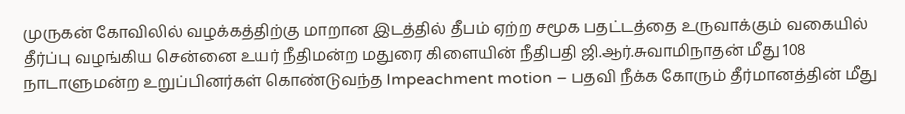முருகன் கோவிலில் வழக்கத்திற்கு மாறான இடத்தில் தீபம் ஏற்ற சமூக பதட்டத்தை உருவாக்கும் வகையில் தீர்ப்பு வழங்கிய சென்னை உயர் நீதிமன்ற மதுரை கிளையின் நீதிபதி ஜி.ஆர்.சுவாமிநாதன் மீது 108 நாடாளுமன்ற உறுப்பினர்கள் கொண்டுவந்த Impeachment motion – பதவி நீக்க கோரும் தீர்மானத்தின் மீது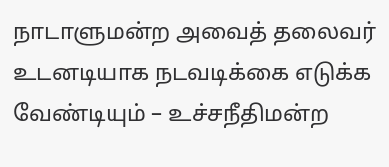நாடாளுமன்ற அவைத் தலைவர் உடனடியாக நடவடிக்கை எடுக்க வேண்டியும் – உச்சநீதிமன்ற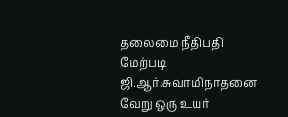தலைமை நீதிபதி மேற்படி ஜி.ஆர்.சுவாமிநாதனை வேறு ஒரு உயர்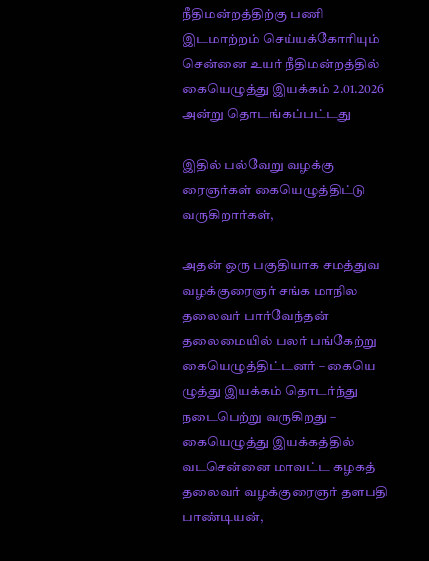நீதிமன்றத்திற்கு பணி இடமாற்றம் செய்யக்கோரியும் சென்னை உயர் நீதிமன்றத்தில் கையெழுத்து இயக்கம் 2.01.2026 அன்று தொடங்கப்பட்டது

இதில் பல்வேறு வழக்கு ரைஞர்கள் கையெழுத்திட்டு வருகிறார்கள்,

அதன் ஒரு பகுதியாக சமத்துவ வழக்குரைஞர் சங்க மாநில தலைவர் பார்வேந்தன் தலைமையில் பலர் பங்கேற்று கையெழுத்திட்டனர் – கையெ ழுத்து இயக்கம் தொடர்ந்து நடைபெற்று வருகிறது – கையெழுத்து இயக்கத்தில் வடசென்னை மாவட்ட கழகத் தலைவர் வழக்குரைஞர் தளபதி பாண்டியன்,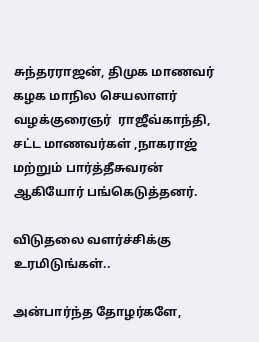சுந்தரராஜன், திமுக மாணவர் கழக மாநில செயலாளர் வழக்குரைஞர்  ராஜீவ்காந்தி, சட்ட மாணவர்கள் ,நாகராஜ் மற்றும் பார்த்தீசுவரன் ஆகியோர் பங்கெடுத்தனர்.

விடுதலை வளர்ச்சிக்கு உரமிடுங்கள்..

அன்பார்ந்த தோழர்களே,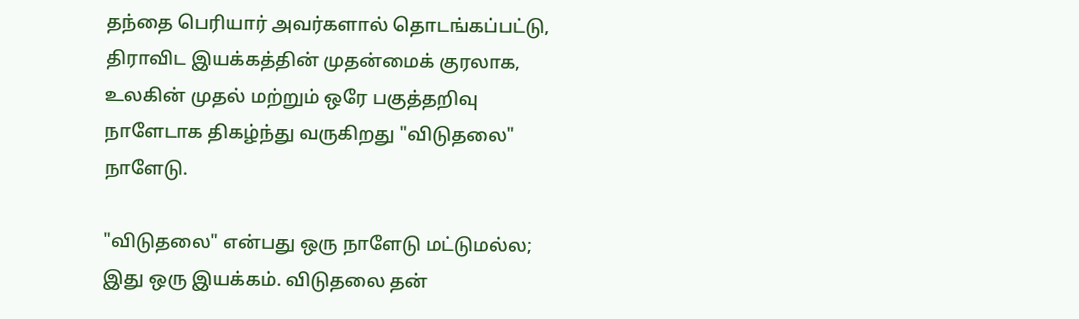தந்தை பெரியார் அவர்களால் தொடங்கப்பட்டு, திராவிட இயக்கத்தின் முதன்மைக் குரலாக, உலகின் முதல் மற்றும் ஒரே பகுத்தறிவு நாளேடாக திகழ்ந்து வருகிறது "விடுதலை" நாளேடு.

"விடுதலை" என்பது ஒரு நாளேடு மட்டுமல்ல; இது ஒரு இயக்கம். விடுதலை தன்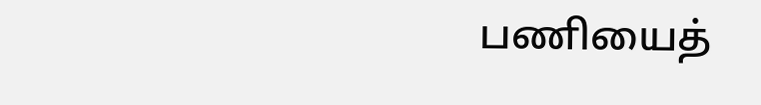பணியைத்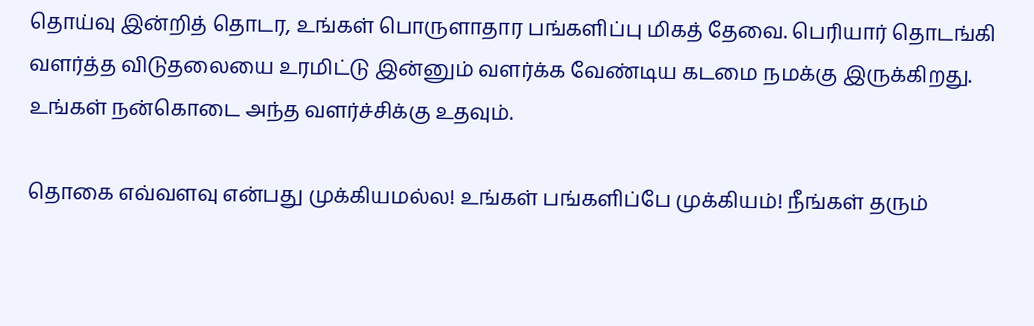தொய்வு இன்றித் தொடர, உங்கள் பொருளாதார பங்களிப்பு மிகத் தேவை. பெரியார் தொடங்கி வளர்த்த விடுதலையை உரமிட்டு இன்னும் வளர்க்க வேண்டிய கடமை நமக்கு இருக்கிறது. உங்கள் நன்கொடை அந்த வளர்ச்சிக்கு உதவும்.

தொகை எவ்வளவு என்பது முக்கியமல்ல! உங்கள் பங்களிப்பே முக்கியம்! நீங்கள் தரும்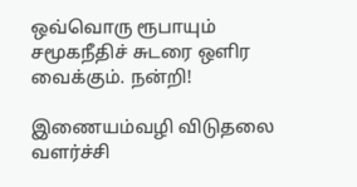ஒவ்வொரு ரூபாயும் சமூகநீதிச் சுடரை ஒளிர வைக்கும். நன்றி!

இணையம்வழி விடுதலை வளர்ச்சி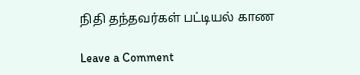நிதி தந்தவர்கள் பட்டியல் காண

Leave a Comment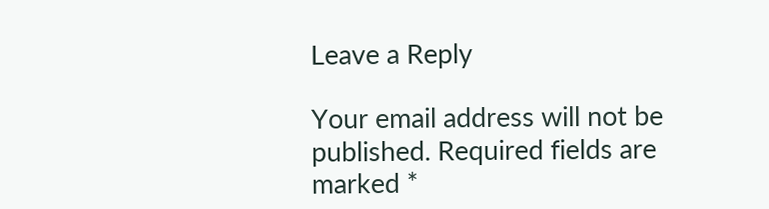Leave a Reply

Your email address will not be published. Required fields are marked *